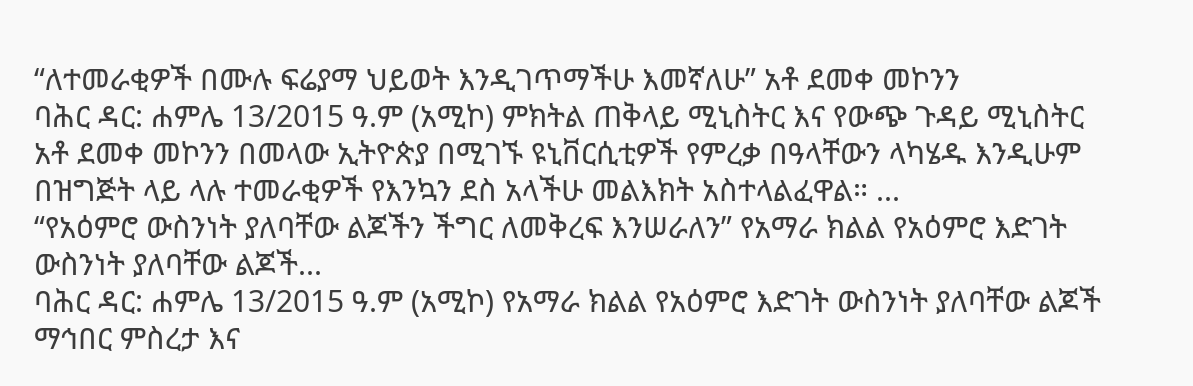“ለተመራቂዎች በሙሉ ፍሬያማ ህይወት እንዲገጥማችሁ እመኛለሁ” አቶ ደመቀ መኮንን
ባሕር ዳር: ሐምሌ 13/2015 ዓ.ም (አሚኮ) ምክትል ጠቅላይ ሚኒስትር እና የውጭ ጉዳይ ሚኒስትር አቶ ደመቀ መኮንን በመላው ኢትዮጵያ በሚገኙ ዩኒቨርሲቲዎች የምረቃ በዓላቸውን ላካሄዱ እንዲሁም በዝግጅት ላይ ላሉ ተመራቂዎች የእንኳን ደስ አላችሁ መልእክት አስተላልፈዋል። ...
“የአዕምሮ ውስንነት ያለባቸው ልጆችን ችግር ለመቅረፍ እንሠራለን” የአማራ ክልል የአዕምሮ እድገት ውስንነት ያለባቸው ልጆች...
ባሕር ዳር: ሐምሌ 13/2015 ዓ.ም (አሚኮ) የአማራ ክልል የአዕምሮ እድገት ውስንነት ያለባቸው ልጆች ማኅበር ምስረታ እና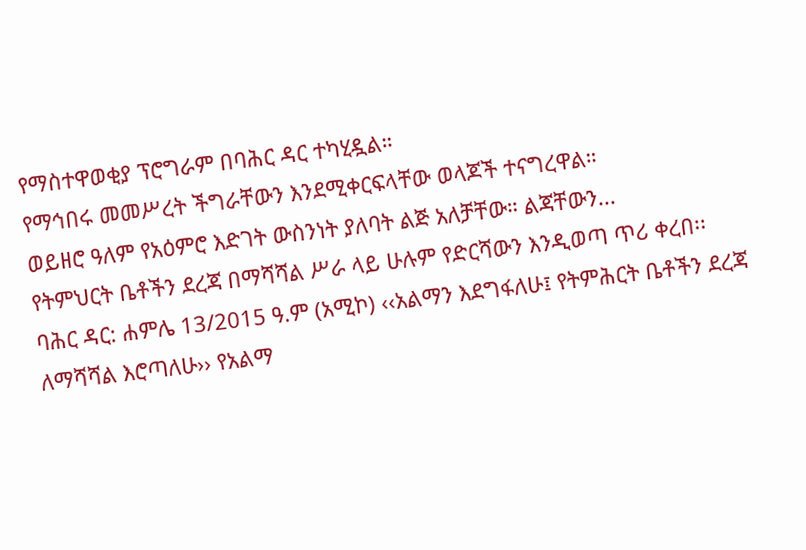የማስተዋወቂያ ፕሮግራም በባሕር ዳር ተካሂዷል።
የማኅበሩ መመሥረት ችግራቸውን እንደሚቀርፍላቸው ወላጆች ተናግረዋል።
ወይዘሮ ዓለም የአዕምሮ እድገት ውስንነት ያለባት ልጅ አለቻቸው። ልጃቸውን...
የትምህርት ቤቶችን ደረጃ በማሻሻል ሥራ ላይ ሁሉም የድርሻውን እንዲወጣ ጥሪ ቀረበ፡፡
ባሕር ዳር: ሐምሌ 13/2015 ዓ.ም (አሚኮ) ‹‹አልማን እደግፋለሁ፤ የትምሕርት ቤቶችን ደረጃ ለማሻሻል እሮጣለሁ›› የአልማ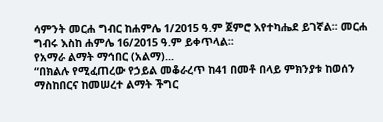ሳምንት መርሐ ግብር ከሐምሌ 1/2015 ዓ.ም ጀምሮ እየተካሔደ ይገኛል፡፡ መርሐ ግብሩ እስከ ሐምሌ 16/2015 ዓ.ም ይቀጥላል፡፡
የአማራ ልማት ማኅበር (አልማ)...
“በክልሉ የሚፈጠረው የኃይል መቆራረጥ ከ41 በመቶ በላይ ምክንያቱ ከወሰን ማስከበርና ከመሠረተ ልማት ችግር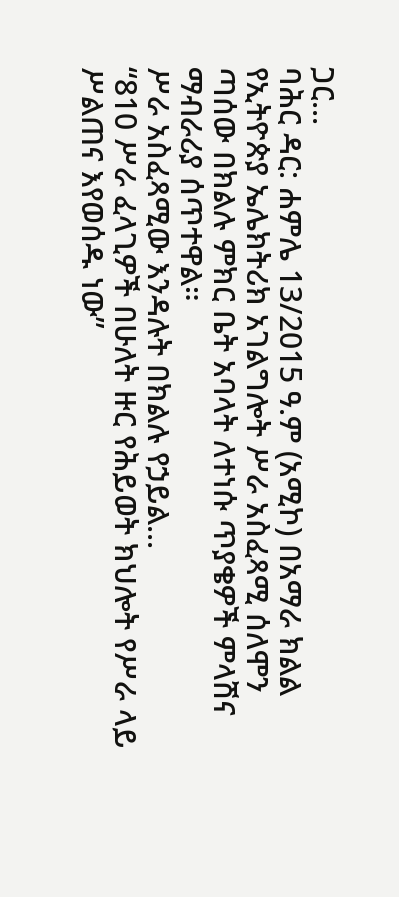ጋር...
ባሕር ዳር: ሐምሌ 13/2015 ዓ.ም (አሚኮ) በአማራ ክልል የኢትዮጵያ ኤሌክትሪክ አገልግሎት ሥራ አስፈጻሚ ሰለሞን ጣሰው በክልሉ ምክር ቤት አባላት ለተነሱ ጥያቄዎች ምላሽና ማብራሪያ ሰጥተዋል።
ሥራ አስፈጻሚው እንዳሉት በክልሉ የኃይል...
“810 ሥራ ፈላጊዎች በሁለት ዙር የሕይወት ክህሎት የሥራ ላይ ሥልጠና እየወሰዱ ነው”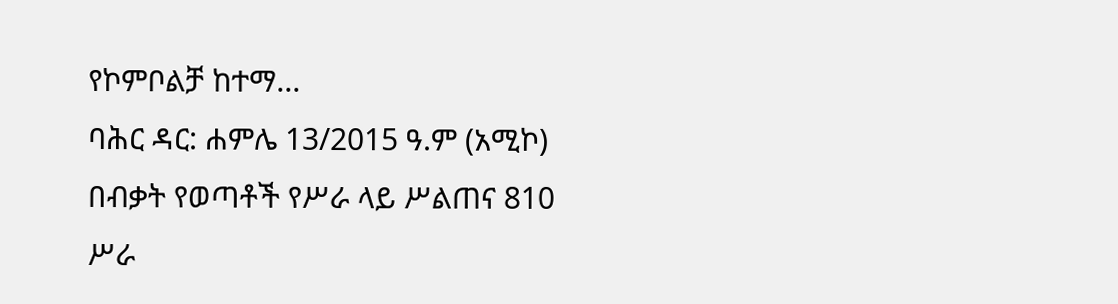የኮምቦልቻ ከተማ...
ባሕር ዳር: ሐምሌ 13/2015 ዓ.ም (አሚኮ) በብቃት የወጣቶች የሥራ ላይ ሥልጠና 810 ሥራ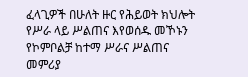ፈላጊዎች በሁለት ዙር የሕይወት ክህሎት የሥራ ላይ ሥልጠና እየወሰዱ መኾኑን የኮምቦልቻ ከተማ ሥራና ሥልጠና መምሪያ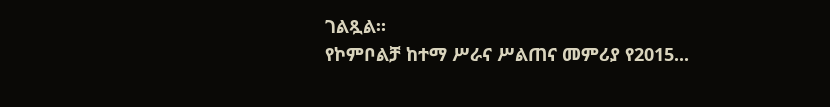ገልጿል።
የኮምቦልቻ ከተማ ሥራና ሥልጠና መምሪያ የ2015...